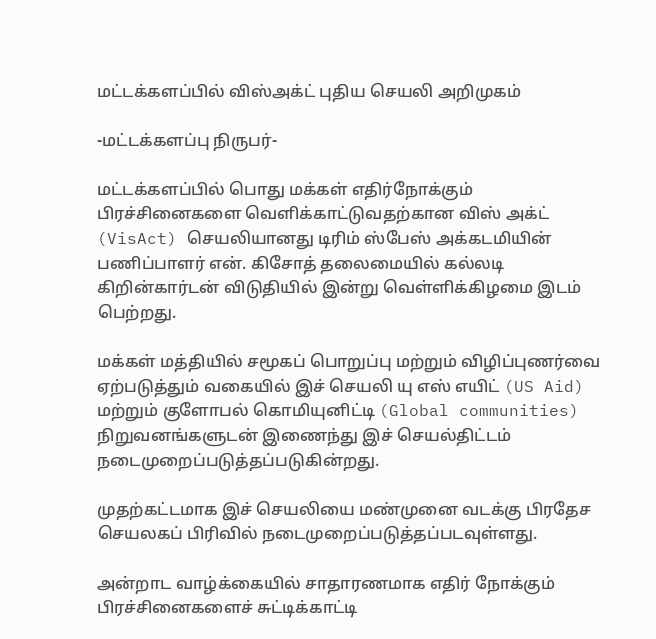மட்டக்களப்பில் விஸ்அக்ட் புதிய செயலி அறிமுகம்

-மட்டக்களப்பு நிருபர்-

மட்டக்களப்பில் பொது மக்கள் எதிர்நோக்கும் பிரச்சினைகளை வெளிக்காட்டுவதற்கான விஸ் அக்ட் (VisAct) செயலியானது டிரிம் ஸ்பேஸ் அக்கடமியின் பணிப்பாளர் என். கிசோத் தலைமையில் கல்லடி கிறின்கார்டன் விடுதியில் இன்று வெள்ளிக்கிழமை இடம் பெற்றது.

மக்கள் மத்தியில் சமூகப் பொறுப்பு மற்றும் விழிப்புணர்வை ஏற்படுத்தும் வகையில் இச் செயலி யு எஸ் எயிட் (US Aid) மற்றும் குளோபல் கொமியுனிட்டி (Global communities) நிறுவனங்களுடன் இணைந்து இச் செயல்திட்டம் நடைமுறைப்படுத்தப்படுகின்றது.

முதற்கட்டமாக இச் செயலியை மண்முனை வடக்கு பிரதேச செயலகப் பிரிவில் நடைமுறைப்படுத்தப்படவுள்ளது.

அன்றாட வாழ்க்கையில் சாதாரணமாக எதிர் நோக்கும் பிரச்சினைகளைச் சுட்டிக்காட்டி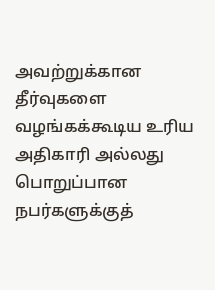அவற்றுக்கான தீர்வுகளை வழங்கக்கூடிய உரிய அதிகாரி அல்லது பொறுப்பான நபர்களுக்குத்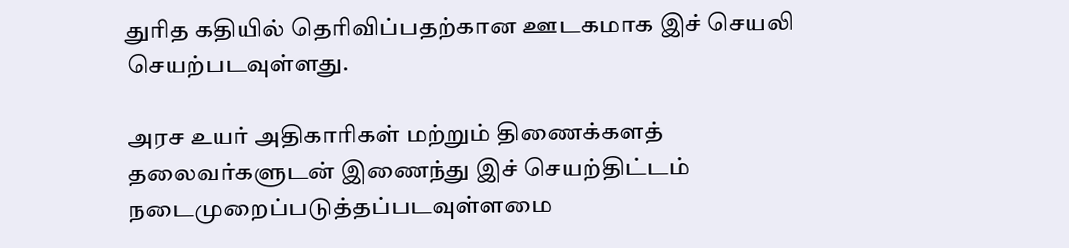துரித கதியில் தெரிவிப்பதற்கான ஊடகமாக இச் செயலி செயற்படவுள்ளது.

அரச உயர் அதிகாரிகள் மற்றும் திணைக்களத் தலைவர்களுடன் இணைந்து இச் செயற்திட்டம் நடைமுறைப்படுத்தப்படவுள்ளமை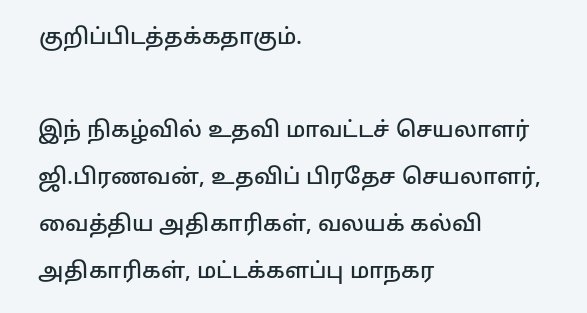குறிப்பிடத்தக்கதாகும்.

இந் நிகழ்வில் உதவி மாவட்டச் செயலாளர் ஜி.பிரணவன், உதவிப் பிரதேச செயலாளர், வைத்திய அதிகாரிகள், வலயக் கல்வி அதிகாரிகள், மட்டக்களப்பு மாநகர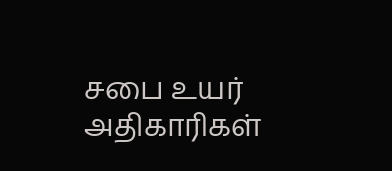சபை உயர் அதிகாரிகள்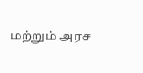மற்றும் அரச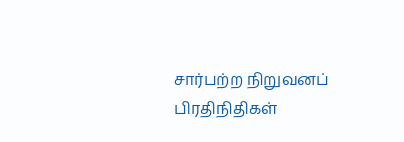சார்பற்ற நிறுவனப் பிரதிநிதிகள்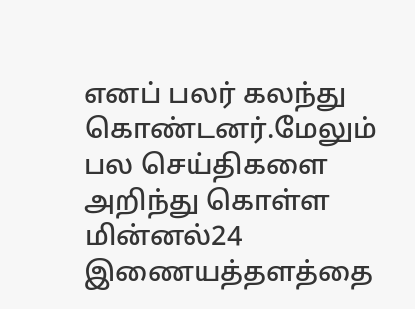எனப் பலர் கலந்து கொண்டனர்.மேலும் பல செய்திகளை அறிந்து கொள்ள மின்னல்24 இணையத்தளத்தை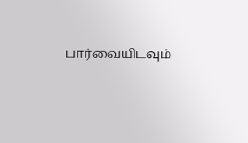பார்வையிடவும்